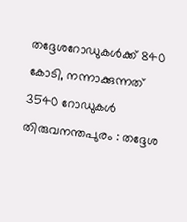തദ്ദേശറോഡുകൾക്ക് 840 കോടി, നന്നാക്കുന്നത് 3540 റോഡുകൾ
തിരുവനന്തപുരം : തദ്ദേശ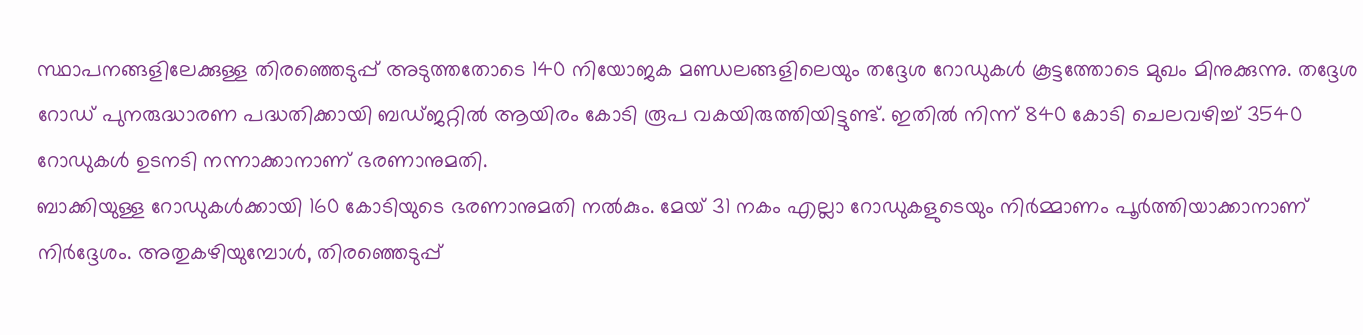സ്ഥാപനങ്ങളിലേക്കുള്ള തിരഞ്ഞെടുപ്പ് അടുത്തതോടെ 140 നിയോജക മണ്ഡലങ്ങളിലെയും തദ്ദേശ റോഡുകൾ കൂട്ടത്തോടെ മുഖം മിനുക്കുന്നു. തദ്ദേശ റോഡ് പുനരുദ്ധാരണ പദ്ധതിക്കായി ബഡ്ജറ്റിൽ ആയിരം കോടി രൂപ വകയിരുത്തിയിട്ടുണ്ട്. ഇതിൽ നിന്ന് 840 കോടി ചെലവഴിച്ച് 3540 റോഡുകൾ ഉടനടി നന്നാക്കാനാണ് ഭരണാനുമതി.
ബാക്കിയുള്ള റോഡുകൾക്കായി 160 കോടിയുടെ ഭരണാനുമതി നൽകും. മേയ് 31 നകം എല്ലാ റോഡുകളുടെയും നിർമ്മാണം പൂർത്തിയാക്കാനാണ് നിർദ്ദേശം. അതുകഴിയുമ്പോൾ, തിരഞ്ഞെടുപ്പ്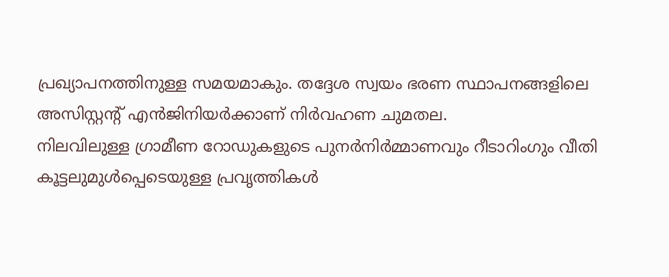പ്രഖ്യാപനത്തിനുള്ള സമയമാകും. തദ്ദേശ സ്വയം ഭരണ സ്ഥാപനങ്ങളിലെ അസിസ്റ്റന്റ് എൻജിനിയർക്കാണ് നിർവഹണ ചുമതല.
നിലവിലുള്ള ഗ്രാമീണ റോഡുകളുടെ പുനർനിർമ്മാണവും റീടാറിംഗും വീതി കൂട്ടലുമുൾപ്പെടെയുള്ള പ്രവൃത്തികൾ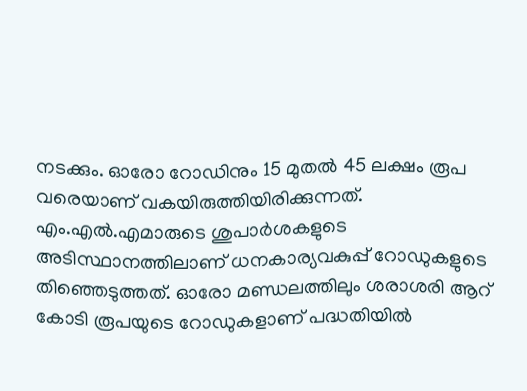നടക്കും. ഓരോ റോഡിനും 15 മുതൽ 45 ലക്ഷം രൂപ വരെയാണ് വകയിരുത്തിയിരിക്കുന്നത്. എം.എൽ.എമാരുടെ ശുപാർശകളുടെ അടിസ്ഥാനത്തിലാണ് ധനകാര്യവകുപ്പ് റോഡുകളുടെ തിഞ്ഞെടുത്തത്. ഓരോ മണ്ഡലത്തിലും ശരാശരി ആറ് കോടി രൂപയുടെ റോഡുകളാണ് പദ്ധതിയിൽ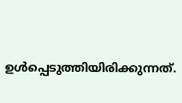ഉൾപ്പെടുത്തിയിരിക്കുന്നത്.